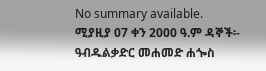No summary available.
ሚያዚያ 07 ቀን 2000 ዓ.ም ዳኞች፡- ዓብዱልቃድር መሐመድ ሐጐስ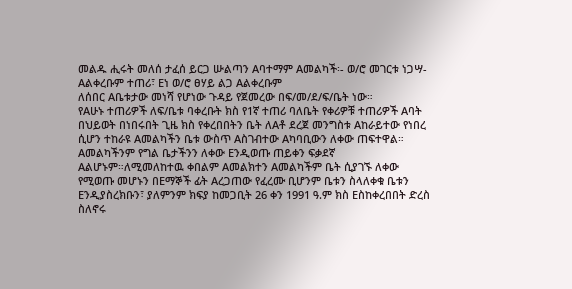መልዱ ሒሩት መለሰ ታፈሰ ይርጋ ሡልጣን Aባተማም Aመልካች፡- ወ/ሮ መገርቱ ነጋሣ- Aልቀረቡም ተጠሪ፣ Eነ ወ/ሮ ፀሃይ ልጋ Aልቀረቡም
ለሰበር Aቤቱታው መነሻ የሆነው ጉዳይ የጀመረው በፍ/መ/ደ/ፍ/ቤት ነው።
የAሁኑ ተጠሪዎች ለፍ/ቤቱ ባቀረቡት ክስ የ1ኛ ተጠሪ ባለቤት የቀሪዎቹ ተጠሪዎች Aባት በህይወት በነበሩበት ጊዜ ክስ የቀረበበትን ቤት ለAቶ ደረጀ መንግስቱ Aከራይተው የነበረ ሲሆን ተከራዩ Aመልካችን ቤቱ ውስጥ Aስገብተው Aካባቢውን ለቀው ጠፍተዋል። Aመልካችንም የግል ቤታችንን ለቀው Eንዲወጡ ጠይቀን ፍቃደኛ Aልሆኑም።ለሚመለከተዉ ቀበልም Aመልክተን Aመልካችም ቤት ሲያገኙ ለቀው የሚወጡ መሆኑን በEማኞች ፊት Aረጋጠው የፈረሙ ቢሆንም ቤቱን ስላለቀቁ ቤቱን Eንዲያስረክቡን፣ ያለምንም ክፍያ ከመጋቢት 26 ቀን 1991 ዓ.ም ክስ Eስከቀረበበት ድረስ ስለኖሩ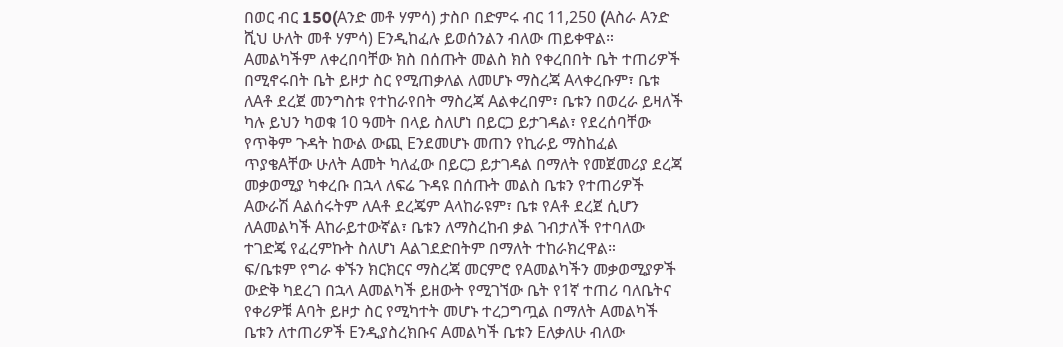በወር ብር 150(Aንድ መቶ ሃምሳ) ታስቦ በድምሩ ብር 11,250 (Aስራ Aንድ ሺህ ሁለት መቶ ሃምሳ) Eንዲከፈሉ ይወሰንልን ብለው ጠይቀዋል።
Aመልካችም ለቀረበባቸው ክስ በሰጡት መልስ ክስ የቀረበበት ቤት ተጠሪዎች በሚኖሩበት ቤት ይዞታ ስር የሚጠቃለል ለመሆኑ ማስረጃ Aላቀረቡም፣ ቤቱ ለAቶ ደረጀ መንግስቱ የተከራየበት ማስረጃ Aልቀረበም፣ ቤቱን በወረራ ይዛለች ካሉ ይህን ካወቁ 10 ዓመት በላይ ስለሆነ በይርጋ ይታገዳል፣ የደረሰባቸው የጥቅም ጉዳት ከውል ውጪ Eንደመሆኑ መጠን የኪራይ ማስከፈል ጥያቄAቸው ሁለት Aመት ካለፈው በይርጋ ይታገዳል በማለት የመጀመሪያ ደረጃ መቃወሚያ ካቀረቡ በኋላ ለፍሬ ጉዳዩ በሰጡት መልስ ቤቱን የተጠሪዎች Aውራሽ Aልሰሩትም ለAቶ ደረጄም Aላከራዩም፣ ቤቱ የAቶ ደረጀ ሲሆን ለAመልካች Aከራይተውኛል፣ ቤቱን ለማስረከብ ቃል ገብታለች የተባለው ተገድጄ የፈረምኩት ስለሆነ Aልገደድበትም በማለት ተከራክረዋል።
ፍ/ቤቱም የግራ ቀኙን ክርክርና ማስረጃ መርምሮ የAመልካችን መቃወሚያዎች ውድቅ ካደረገ በኋላ Aመልካች ይዘውት የሚገኘው ቤት የ1ኛ ተጠሪ ባለቤትና የቀሪዎቹ Aባት ይዞታ ስር የሚካተት መሆኑ ተረጋግጧል በማለት Aመልካች ቤቱን ለተጠሪዎች Eንዲያስረክቡና Aመልካች ቤቱን Eለቃለሁ ብለው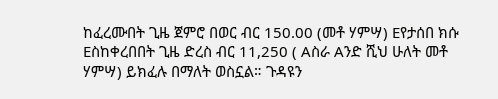ከፈረሙበት ጊዜ ጀምሮ በወር ብር 150.00 (መቶ ሃምሣ) Eየታሰበ ክሱ Eስከቀረበበት ጊዜ ድረስ ብር 11,250 ( Aስራ Aንድ ሺህ ሁለት መቶ ሃምሣ) ይክፈሉ በማለት ወስኗል። ጉዳዩን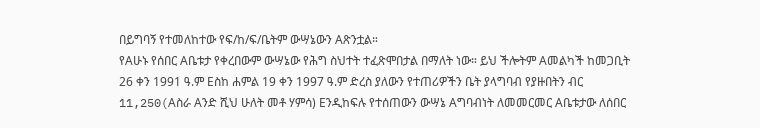በይግባኝ የተመለከተው የፍ/ከ/ፍ/ቤትም ውሣኔውን Aጽንቷል።
የAሁኑ የሰበር Aቤቱታ የቀረበውም ውሣኔው የሕግ ስህተት ተፈጽሞበታል በማለት ነው። ይህ ችሎትም Aመልካች ከመጋቢት 26 ቀን 1991 ዓ.ም Eስከ ሐምል 19 ቀን 1997 ዓ.ም ድረስ ያለውን የተጠሪዎችን ቤት ያላግባብ የያዙበትን ብር 11,250(Aስራ Aንድ ሺህ ሁለት መቶ ሃምሳ) Eንዲከፍሉ የተሰጠውን ውሣኔ Aግባብነት ለመመርመር Aቤቱታው ለሰበር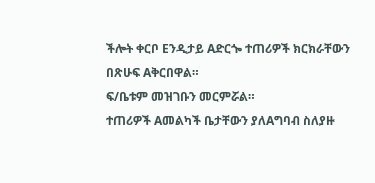ችሎት ቀርቦ Eንዲታይ Aድርጐ ተጠሪዎች ክርክራቸውን በጽሁፍ Aቅርበዋል።
ፍ/ቤቱም መዝገቡን መርምሯል።
ተጠሪዎች Aመልካች ቤታቸውን ያለAግባብ ስለያዙ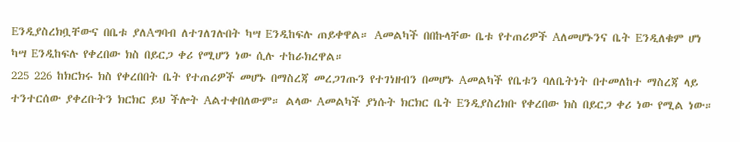Eንዲያስረክቧቸውና በቤቱ ያለAግባብ ለተገለገሉበት ካሣ Eንዲከፍሉ ጠይቀዋል። Aመልካች በበኩላቸው ቤቱ የተጠሪዎች Aለመሆኑንና ቤት Eንዲለቁም ሆነ ካሣ Eንዲከፍሉ የቀረበው ክስ በይርጋ ቀሪ የሚሆን ነው ሲሉ ተከራክረዋል።
225 226 ከክርክሩ ክስ የቀረበበት ቤት የተጠሪዎች መሆኑ በማስረጃ መረጋገጡን የተገነዘብን በመሆኑ Aመልካች የቤቱን ባለቤትነት በተመለከተ ማስረጃ ላይ ተንተርሰው ያቀረቡትን ክርክር ይህ ችሎት Aልተቀበለውም። ልላው Aመልካች ያነሱት ክርክር ቤት Eንዲያስረክቡ የቀረበው ክስ በይርጋ ቀሪ ነው የሚል ነው።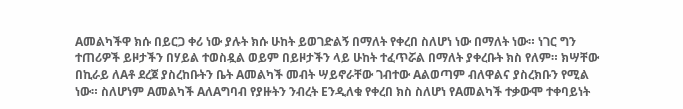Aመልካችዋ ክሱ በይርጋ ቀሪ ነው ያሉት ክሱ ሁከት ይወገድልኝ በማለት የቀረበ ስለሆነ ነው በማለት ነው። ነገር ግን ተጠሪዎች ይዞታችን በሃይል ተወስዷል ወይም በይዞታችን ላይ ሁከት ተፈጥሯል በማለት ያቀረቡት ክስ የለም። ክሣቸው በኪራይ ለAቶ ደረጀ ያስረከቡትን ቤት Aመልካች መብት ሣይኖራቸው ገብተው Aልወጣም ብለዋልና ያስረክቡን የሚል ነው። ስለሆነም Aመልካች AለAግባብ የያዙትን ንብረት Eንዲለቁ የቀረበ ክስ ስለሆነ የAመልካች ተቃውሞ ተቀባይነት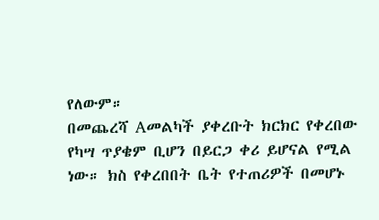የለውም።
በመጨረሻ Aመልካች ያቀረቡት ክርክር የቀረበው የካሣ ጥያቄም ቢሆን በይርጋ ቀሪ ይሆናል የሚል ነው። ክስ የቀረበበት ቤት የተጠሪዎች በመሆኑ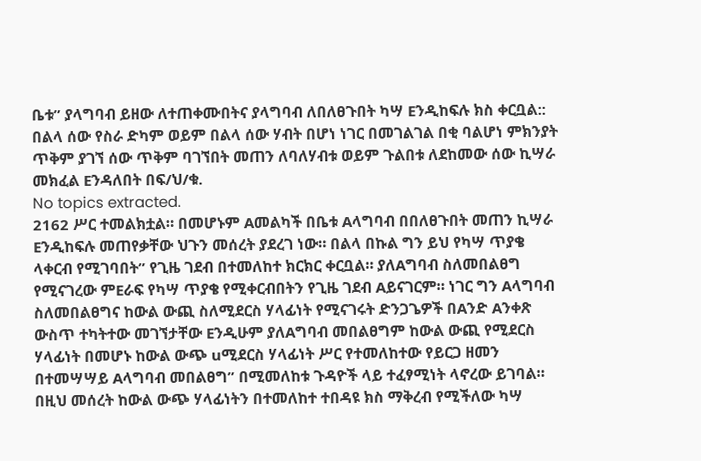ቤቱ” ያላግባብ ይዘው ለተጠቀሙበትና ያላግባብ ለበለፀጉበት ካሣ Eንዲከፍሉ ክስ ቀርቧል:: በልላ ሰው የስራ ድካም ወይም በልላ ሰው ሃብት በሆነ ነገር በመገልገል በቂ ባልሆነ ምክንያት ጥቅም ያገኘ ሰው ጥቅም ባገኘበት መጠን ለባለሃብቱ ወይም ጉልበቱ ለደከመው ሰው ኪሣራ መክፈል Eንዳለበት በፍ/ህ/ቁ.
No topics extracted.
2162 ሥር ተመልክቷል። በመሆኑም Aመልካች በቤቱ Aላግባብ በበለፀጉበት መጠን ኪሣራ Eንዲከፍሉ መጠየቃቸው ህጉን መሰረት ያደረገ ነው። በልላ በኩል ግን ይህ የካሣ ጥያቄ ላቀርብ የሚገባበት” የጊዜ ገደብ በተመለከተ ክርክር ቀርቧል። ያለAግባብ ስለመበልፀግ የሚናገረው ምEራፍ የካሣ ጥያቄ የሚቀርብበትን የጊዜ ገደብ Aይናገርም። ነገር ግን Aላግባብ ስለመበልፀግና ከውል ውጪ ስለሚደርስ ሃላፊነት የሚናገሩት ድንጋጌዎች በAንድ Aንቀጽ ውስጥ ተካትተው መገኘታቸው Eንዲሁም ያለAግባብ መበልፀግም ከውል ውጪ የሚደርስ ሃላፊነት በመሆኑ ከውል ውጭ uሚደርስ ሃላፊነት ሥር የተመለከተው የይርጋ ዘመን በተመሣሣይ Aላግባብ መበልፀግ” በሚመለከቱ ጉዳዮች ላይ ተፈፃሚነት ላኖረው ይገባል። በዚህ መሰረት ከውል ውጭ ሃላፊነትን በተመለከተ ተበዳዩ ክስ ማቅረብ የሚችለው ካሣ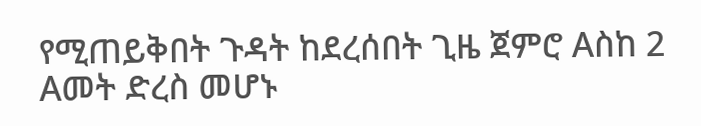የሚጠይቅበት ጉዳት ከደረሰበት ጊዜ ጀምሮ Aስከ 2 Aመት ድረስ መሆኑ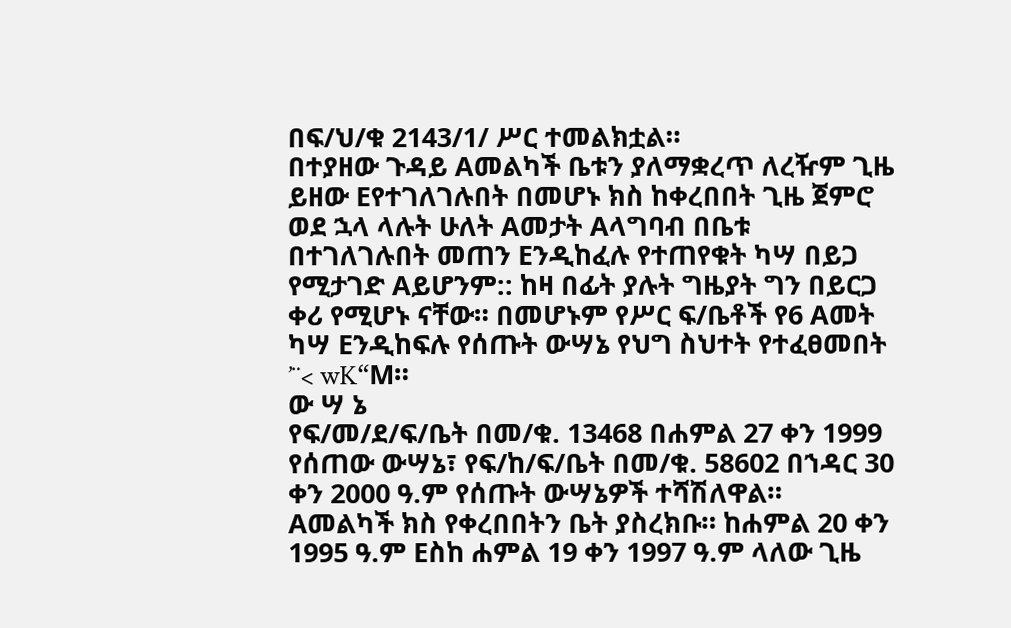በፍ/ህ/ቁ 2143/1/ ሥር ተመልክቷል።
በተያዘው ጉዳይ Aመልካች ቤቱን ያለማቋረጥ ለረዥም ጊዜ ይዘው Eየተገለገሉበት በመሆኑ ክስ ከቀረበበት ጊዜ ጀምሮ ወደ ኋላ ላሉት ሁለት Aመታት Aላግባብ በቤቱ በተገለገሉበት መጠን Eንዲከፈሉ የተጠየቁት ካሣ በይጋ የሚታገድ Aይሆንም:: ከዛ በፊት ያሉት ግዜያት ግን በይርጋ ቀሪ የሚሆኑ ናቸው። በመሆኑም የሥር ፍ/ቤቶች የ6 Aመት ካሣ Eንዲከፍሉ የሰጡት ውሣኔ የህግ ስህተት የተፈፀመበት ’¨< wK“M።
ው ሣ ኔ
የፍ/መ/ደ/ፍ/ቤት በመ/ቁ. 13468 በሐምል 27 ቀን 1999 የሰጠው ውሣኔ፣ የፍ/ከ/ፍ/ቤት በመ/ቁ. 58602 በኀዳር 30 ቀን 2000 ዓ.ም የሰጡት ውሣኔዎች ተሻሽለዋል።
Aመልካች ክስ የቀረበበትን ቤት ያስረክቡ። ከሐምል 20 ቀን 1995 ዓ.ም Eስከ ሐምል 19 ቀን 1997 ዓ.ም ላለው ጊዜ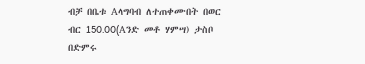ብቻ በቤቱ Aላግባብ ለተጠቀሙበት በወር ብር 150.00(Aንድ መቶ ሃምሣ) ታስቦ በድምሩ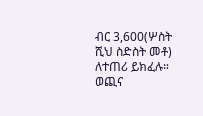ብር 3,600(ሦስት ሺህ ስድስት መቶ) ለተጠሪ ይክፈሉ።
ወጪና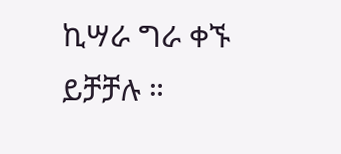ኪሣራ ግራ ቀኙ ይቻቻሉ ።